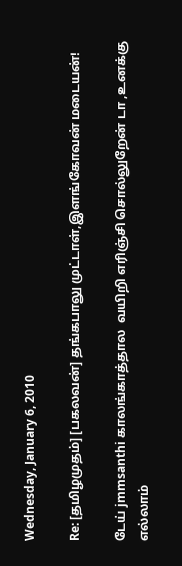Wednesday, January 6, 2010

Re: [தமிழமுதம்] [பகலவன்] தங்கபாலு முட்டாள்,இளங்கோவன் மடையன்!

டேய் jmmsanthi காலங்காத்தால  வயிறி எரிஞ்சி சொல்லுறேன் டா ,உனக்கு எல்லாம்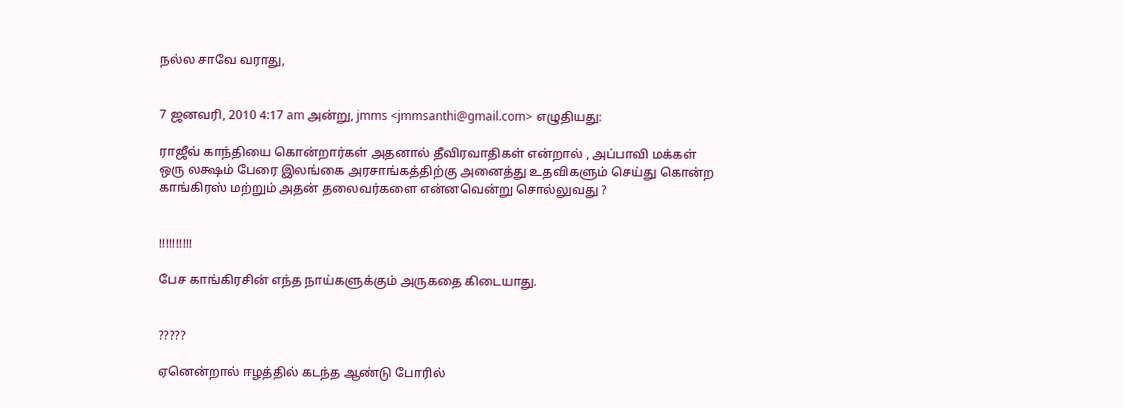நல்ல சாவே வராது,


7 ஜனவரி, 2010 4:17 am அன்று, jmms <jmmsanthi@gmail.com> எழுதியது:

ராஜீவ் காந்தியை கொன்றார்கள் அதனால் தீவிரவாதிகள் என்றால் , அப்பாவி மக்கள் ஒரு லக்ஷம் பேரை இலங்கை அரசாங்கத்திற்கு அனைத்து உதவிகளும் செய்து கொன்ற காங்கிரஸ் மற்றும் அதன் தலைவர்களை என்னவென்று சொல்லுவது ?


!!!!!!!!!!

பேச காங்கிரசின் எந்த நாய்களுக்கும் அருகதை கிடையாது.


?????

ஏனென்றால் ஈழத்தில் கடந்த ஆண்டு போரில்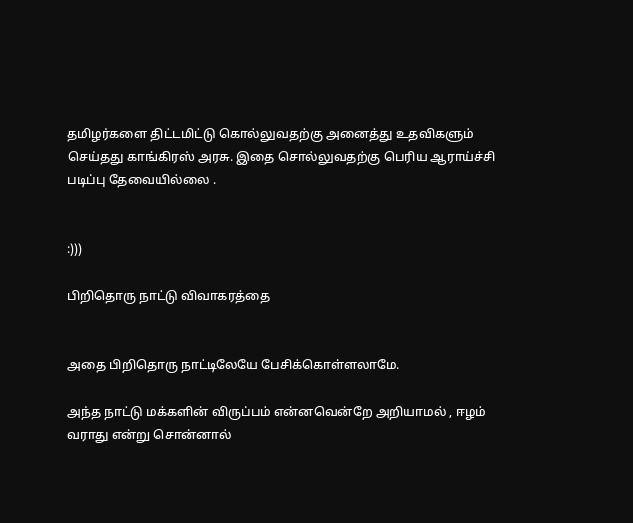தமிழர்களை திட்டமிட்டு கொல்லுவதற்கு அனைத்து உதவிகளும் செய்தது காங்கிரஸ் அரசு. இதை சொல்லுவதற்கு பெரிய ஆராய்ச்சி படிப்பு தேவையில்லை .


:)))

பிறிதொரு நாட்டு விவாகரத்தை


அதை பிறிதொரு நாட்டிலேயே பேசிக்கொள்ளலாமே.

அந்த நாட்டு மக்களின் விருப்பம் என்னவென்றே அறியாமல் , ஈழம் வராது என்று சொன்னால்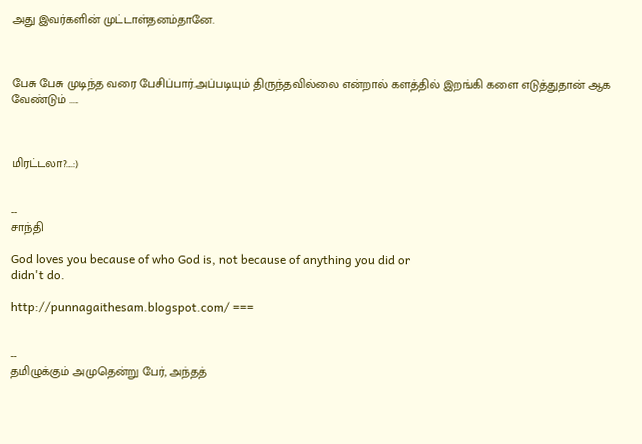அது இவர்களின் முட்டாள்தனம்தானே.



பேசு பேசு முடிந்த வரை பேசிப்பார்.அப்படியும் திருந்தவில்லை என்றால் களத்தில் இறங்கி களை எடுத்துதான் ஆக வேண்டும் .....



மிரட்டலா?....:)


--
சாந்தி

God loves you because of who God is, not because of anything you did or
didn't do.

http://punnagaithesam.blogspot.com/ ===


--
தமிழுக்கும் அமுதென்று பேர், அந்தத்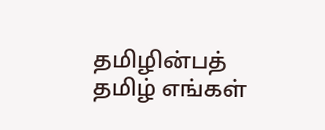தமிழின்பத் தமிழ் எங்கள்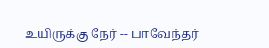உயிருக்கு நேர் -- பாவேந்தர்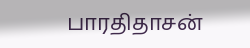பாரதிதாசன்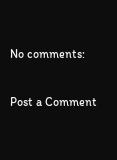No comments:

Post a Comment